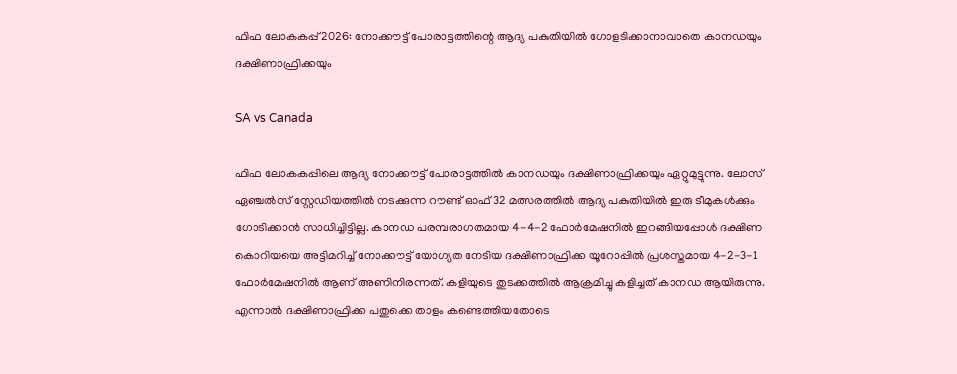ഫിഫ ലോകകപ്പ് 2026: നോക്കൗട്ട് പോരാട്ടത്തിന്റെ ആദ്യ പകുതിയിൽ ഗോളടിക്കാനാവാതെ കാനഡയും ദക്ഷിണാഫ്രിക്കയും

SA vs Canada

ഫിഫ ലോകകപ്പിലെ ആദ്യ നോക്കൗട്ട് പോരാട്ടത്തിൽ കാനഡയും ദക്ഷിണാഫ്രിക്കയും ഏറ്റുമുട്ടുന്നു. ലോസ് ഏഞ്ചൽസ് സ്റ്റേഡിയത്തിൽ നടക്കുന്ന റൗണ്ട് ഓഫ് 32 മത്സരത്തിൽ ആദ്യ പകുതിയിൽ ഇരു ടീമുകൾക്കും ഗോടിക്കാൻ സാധിച്ചിട്ടില്ല. കാനഡ പരമ്പരാഗതമായ 4-4-2 ഫോർമേഷനിൽ ഇറങ്ങിയപ്പോൾ ദക്ഷിണ കൊറിയയെ അട്ടിമറിച്ച് നോക്കൗട്ട് യോഗ്യത നേടിയ ദക്ഷിണാഫ്രിക്ക യൂറോപ്പിൽ പ്രശസ്തമായ 4-2-3-1 ഫോർമേഷനിൽ ആണ് അണിനിരന്നത്. കളിയുടെ തുടക്കത്തിൽ ആക്രമിച്ചു കളിച്ചത് കാനഡ ആയിരുന്നു. എന്നാൽ ദക്ഷിണാഫ്രിക്ക പതുക്കെ താളം കണ്ടെത്തിയതോടെ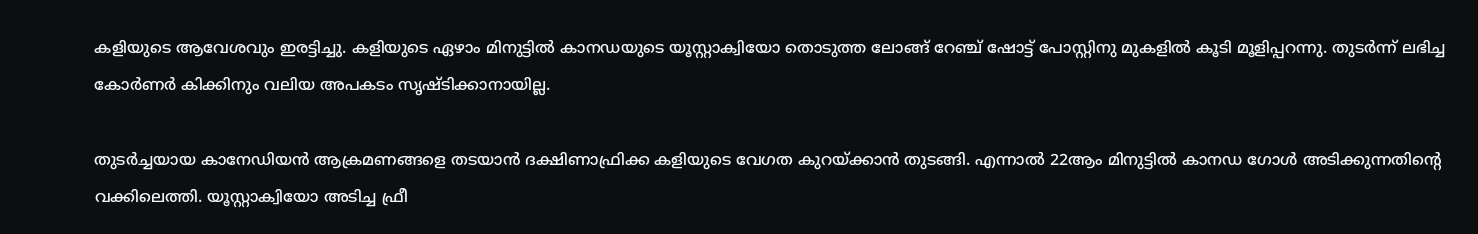കളിയുടെ ആവേശവും ഇരട്ടിച്ചു. കളിയുടെ ഏഴാം മിനുട്ടിൽ കാനഡയുടെ യൂസ്റ്റാക്വിയോ തൊടുത്ത ലോങ്ങ് റേഞ്ച് ഷോട്ട് പോസ്റ്റിനു മുകളിൽ കൂടി മൂളിപ്പറന്നു. തുടർന്ന് ലഭിച്ച കോർണർ കിക്കിനും വലിയ അപകടം സൃഷ്ടിക്കാനായില്ല.

തുടർച്ചയായ കാനേഡിയൻ ആക്രമണങ്ങളെ തടയാൻ ദക്ഷിണാഫ്രിക്ക കളിയുടെ വേഗത കുറയ്ക്കാൻ തുടങ്ങി. എന്നാൽ 22ആം മിനുട്ടിൽ കാനഡ ഗോൾ അടിക്കുന്നതിന്റെ വക്കിലെത്തി. യൂസ്റ്റാക്വിയോ അടിച്ച ഫ്രീ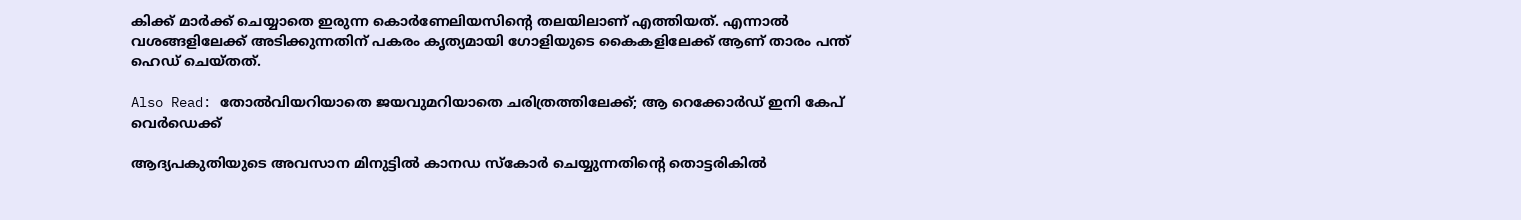കിക്ക് മാർക്ക് ചെയ്യാതെ ഇരുന്ന കൊർണേലിയസിന്റെ തലയിലാണ് എത്തിയത്. എന്നാൽ വശങ്ങളിലേക്ക് അടിക്കുന്നതിന് പകരം കൃത്യമായി ഗോളിയുടെ കൈകളിലേക്ക് ആണ് താരം പന്ത് ഹെഡ് ചെയ്തത്.

Also Read: തോൽവിയറിയാതെ ജയവുമറിയാതെ ചരിത്രത്തിലേക്ക്; ആ റെക്കോർഡ് ഇനി കേപ് വെർഡെക്ക്

ആദ്യപകുതിയുടെ അവസാന മിനുട്ടിൽ കാനഡ സ്കോർ ചെയ്യുന്നതിന്റെ തൊട്ടരികിൽ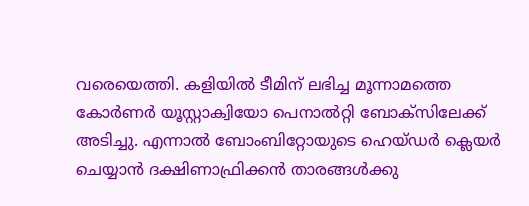വരെയെത്തി. കളിയിൽ ടീമിന് ലഭിച്ച മൂന്നാമത്തെ കോർണർ യൂസ്റ്റാക്വിയോ പെനാൽറ്റി ബോക്സിലേക്ക് അടിച്ചു. എന്നാൽ ബോംബിറ്റോയുടെ ഹെയ്ഡർ ക്ലെയർ ചെയ്യാൻ ദക്ഷിണാഫ്രിക്കൻ താരങ്ങൾക്കു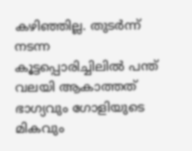കഴിഞ്ഞില്ല. തുടർന്ന് നടന്ന കൂട്ടപ്പൊരിച്ചിലിൽ പന്ത് വലയി ആകാത്തത് ഭാഗ്യവും ഗോളിയുടെ മികവും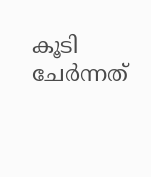കൂടി ചേർന്നത്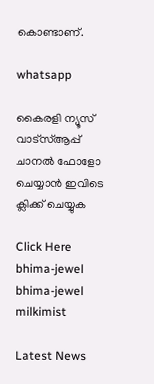കൊണ്ടാണ്.

whatsapp

കൈരളി ന്യൂസ് വാട്‌സ്ആപ്പ് ചാനല്‍ ഫോളോ ചെയ്യാന്‍ ഇവിടെ ക്ലിക്ക് ചെയ്യുക

Click Here
bhima-jewel
bhima-jewel
milkimist

Latest News